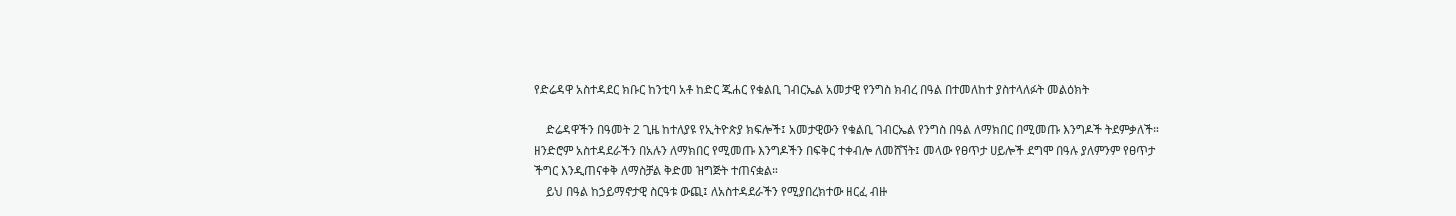የድሬዳዋ አስተዳደር ክቡር ከንቲባ አቶ ከድር ጁሐር የቁልቢ ገብርኤል አመታዊ የንግስ ክብረ በዓል በተመለከተ ያስተላለፉት መልዕክት

    ድሬዳዋችን በዓመት 2 ጊዜ ከተለያዩ የኢትዮጵያ ክፍሎች፤ አመታዊውን የቁልቢ ገብርኤል የንግስ በዓል ለማክበር በሚመጡ እንግዶች ትደምቃለች። ዘንድሮም አስተዳደራችን በአሉን ለማክበር የሚመጡ እንግዶችን በፍቅር ተቀብሎ ለመሸኘት፤ መላው የፀጥታ ሀይሎች ደግሞ በዓሉ ያለምንም የፀጥታ ችግር እንዲጠናቀቅ ለማስቻል ቅድመ ዝግጅት ተጠናቋል።
    ይህ በዓል ከኃይማኖታዊ ስርዓቱ ውጪ፤ ለአስተዳደራችን የሚያበረክተው ዘርፈ ብዙ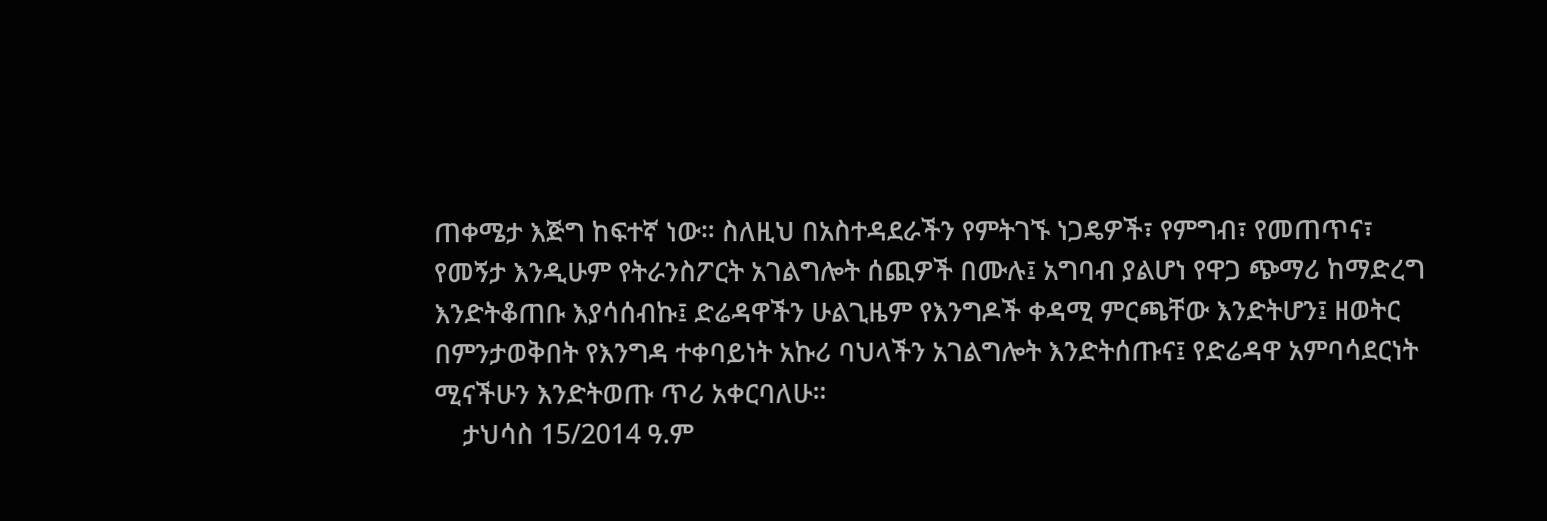ጠቀሜታ እጅግ ከፍተኛ ነው። ስለዚህ በአስተዳደራችን የምትገኙ ነጋዴዎች፣ የምግብ፣ የመጠጥና፣ የመኝታ እንዲሁም የትራንስፖርት አገልግሎት ሰጪዎች በሙሉ፤ አግባብ ያልሆነ የዋጋ ጭማሪ ከማድረግ እንድትቆጠቡ እያሳሰብኩ፤ ድሬዳዋችን ሁልጊዜም የእንግዶች ቀዳሚ ምርጫቸው እንድትሆን፤ ዘወትር በምንታወቅበት የእንግዳ ተቀባይነት አኩሪ ባህላችን አገልግሎት እንድትሰጡና፤ የድሬዳዋ አምባሳደርነት ሚናችሁን እንድትወጡ ጥሪ አቀርባለሁ።
    ታህሳስ 15/2014 ዓ.ም